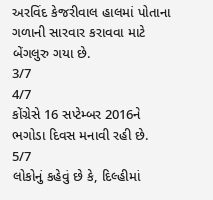અરવિંદ કેજરીવાલ હાલમાં પોતાના ગળાની સારવાર કરાવવા માટે બેંગલુરુ ગયા છે.
3/7
4/7
કોંગ્રેસે 16 સપ્ટેમ્બર 2016ને ભગોડા દિવસ મનાવી રહી છે.
5/7
લોકોનું કહેવું છે કે, દિલ્હીમાં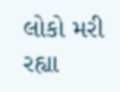લોકો મરી રહ્યા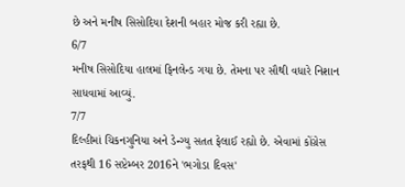છે અને મનીષ સિસોદિયા દેશની બહાર મોજ કરી રહ્યા છે.
6/7
મનીષ સિસોદિયા હાલમાં ફિનલેન્ડ ગયા છે. તેમના પર સૌથી વધારે નિશાન સાધવામાં આવ્યું.
7/7
દિલ્હીમાં ચિકનગુનિયા અને ડેન્ગ્યુ સતત ફેલાઈ રહ્યો છે. એવામાં કોંગ્રેસ તરફથી 16 સપ્ટેમ્બર 2016ને 'ભગોડા દિવસ'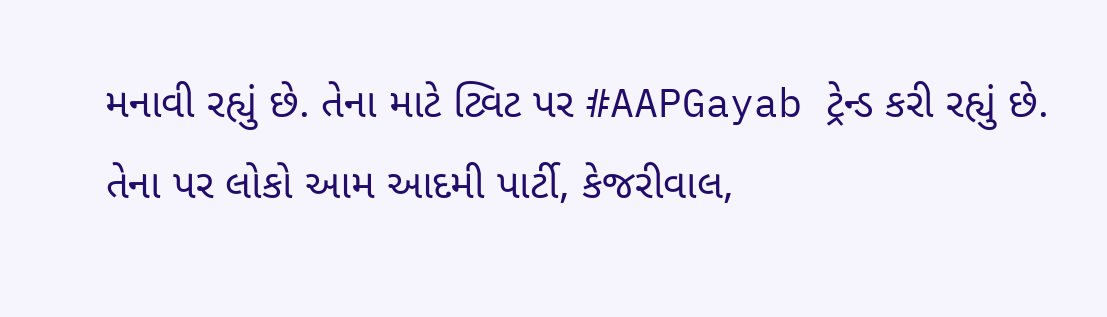મનાવી રહ્યું છે. તેના માટે ટ્વિટ પર #AAPGayab ટ્રેન્ડ કરી રહ્યું છે. તેના પર લોકો આમ આદમી પાર્ટી, કેજરીવાલ,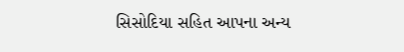સિસોદિયા સહિત આપના અન્ય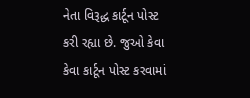નેતા વિરૂદ્ધ કાર્ટૂન પોસ્ટ કરી રહ્યા છે. જુઓ કેવા કેવા કાર્ટૂન પોસ્ટ કરવામાં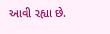આવી રહ્યા છે.